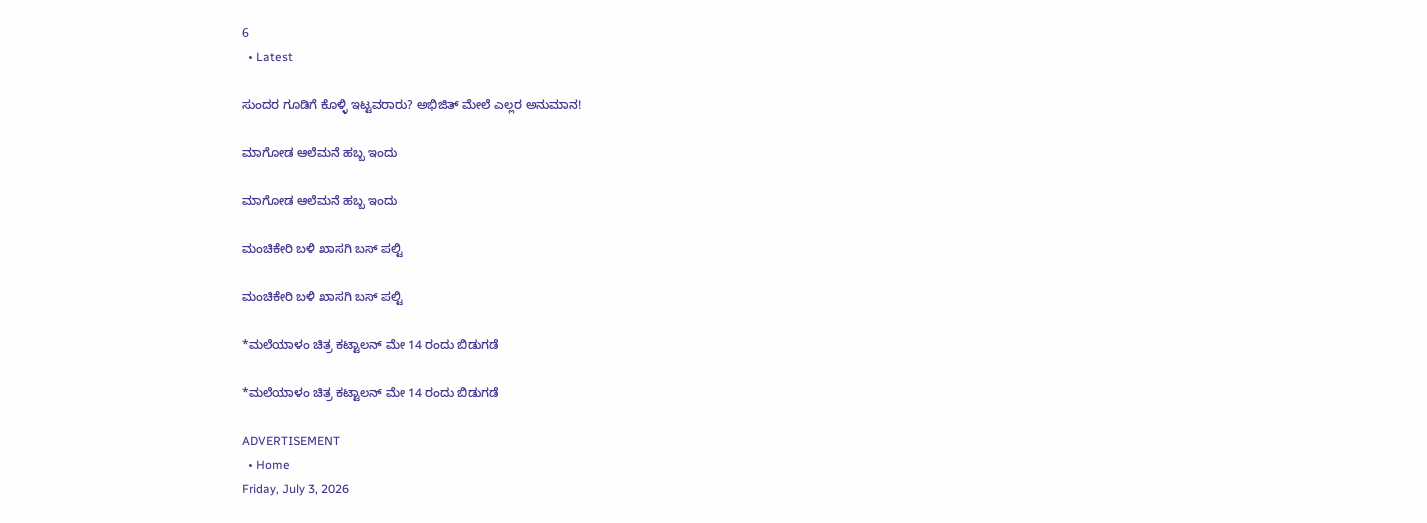6
  • Latest

ಸುಂದರ ಗೂಡಿಗೆ ಕೊಳ್ಳಿ ಇಟ್ಟವರಾರು? ಅಭಿಜಿತ್ ಮೇಲೆ ಎಲ್ಲರ ಅನುಮಾನ!

ಮಾಗೋಡ ಆಲೆಮನೆ ಹಬ್ಬ ಇಂದು

ಮಾಗೋಡ ಆಲೆಮನೆ ಹಬ್ಬ ಇಂದು

ಮಂಚಿಕೇರಿ‌ ಬಳಿ ಖಾಸಗಿ ಬಸ್ ಪಲ್ಟಿ

ಮಂಚಿಕೇರಿ‌ ಬಳಿ ಖಾಸಗಿ ಬಸ್ ಪಲ್ಟಿ

*ಮಲೆಯಾಳಂ ಚಿತ್ರ ಕಟ್ಟಾಲನ್ ಮೇ 14 ರಂದು ಬಿಡುಗಡೆ

*ಮಲೆಯಾಳಂ ಚಿತ್ರ ಕಟ್ಟಾಲನ್ ಮೇ 14 ರಂದು ಬಿಡುಗಡೆ

ADVERTISEMENT
  • Home
Friday, July 3, 2026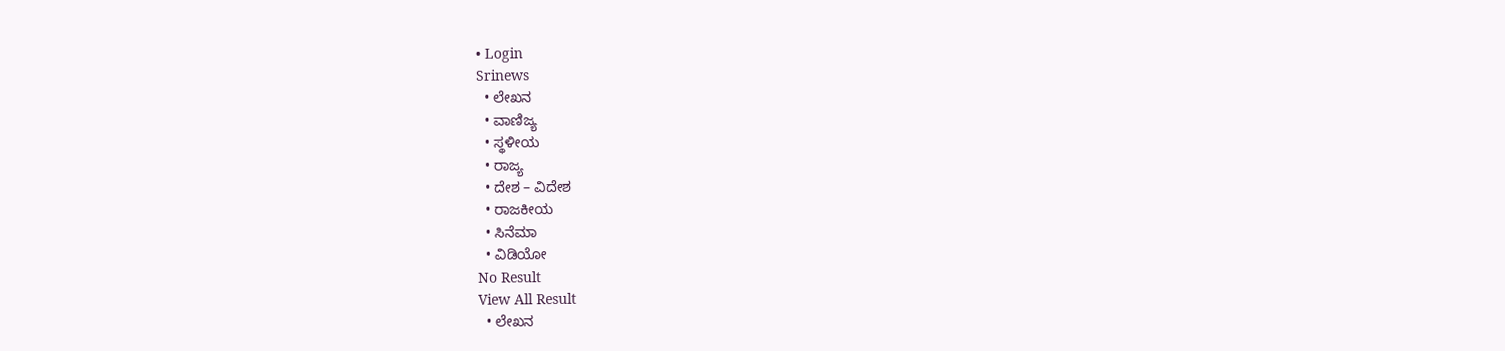• Login
Srinews
  • ಲೇಖನ
  • ವಾಣಿಜ್ಯ
  • ಸ್ಥಳೀಯ
  • ರಾಜ್ಯ
  • ದೇಶ – ವಿದೇಶ
  • ರಾಜಕೀಯ
  • ಸಿನೆಮಾ
  • ವಿಡಿಯೋ
No Result
View All Result
  • ಲೇಖನ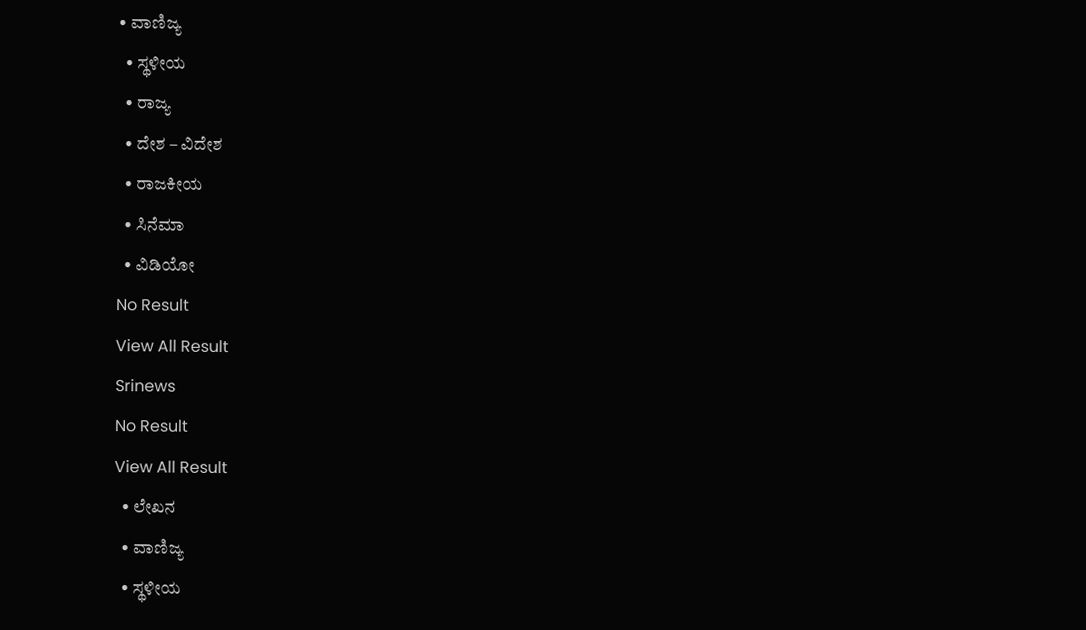• ವಾಣಿಜ್ಯ
  • ಸ್ಥಳೀಯ
  • ರಾಜ್ಯ
  • ದೇಶ – ವಿದೇಶ
  • ರಾಜಕೀಯ
  • ಸಿನೆಮಾ
  • ವಿಡಿಯೋ
No Result
View All Result
Srinews
No Result
View All Result
  • ಲೇಖನ
  • ವಾಣಿಜ್ಯ
  • ಸ್ಥಳೀಯ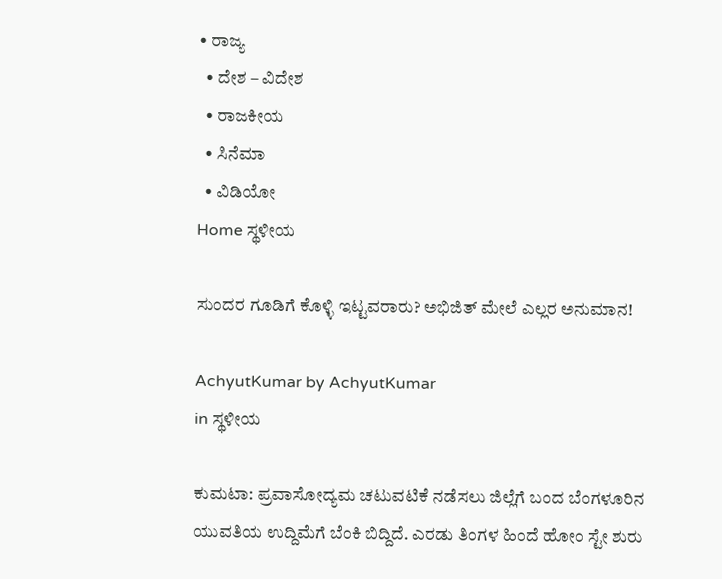• ರಾಜ್ಯ
  • ದೇಶ – ವಿದೇಶ
  • ರಾಜಕೀಯ
  • ಸಿನೆಮಾ
  • ವಿಡಿಯೋ
Home ಸ್ಥಳೀಯ

ಸುಂದರ ಗೂಡಿಗೆ ಕೊಳ್ಳಿ ಇಟ್ಟವರಾರು? ಅಭಿಜಿತ್ ಮೇಲೆ ಎಲ್ಲರ ಅನುಮಾನ!

AchyutKumar by AchyutKumar
in ಸ್ಥಳೀಯ

ಕುಮಟಾ: ಪ್ರವಾಸೋದ್ಯಮ ಚಟುವಟಿಕೆ ನಡೆಸಲು ಜಿಲ್ಲೆಗೆ ಬಂದ ಬೆಂಗಳೂರಿನ ಯುವತಿಯ ಉದ್ದಿಮೆಗೆ ಬೆಂಕಿ ಬಿದ್ದಿದೆ. ಎರಡು ತಿಂಗಳ ಹಿಂದೆ ಹೋಂ ಸ್ಟೇ ಶುರು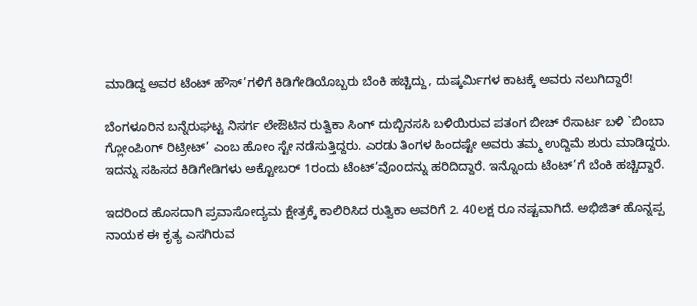ಮಾಡಿದ್ದ ಅವರ ಟೆಂಟ್ ಹೌಸ್’ಗಳಿಗೆ ಕಿಡಿಗೇಡಿಯೊಬ್ಬರು ಬೆಂಕಿ ಹಚ್ಚಿದ್ದು, ದುಷ್ಕರ್ಮಿಗಳ ಕಾಟಕ್ಕೆ ಅವರು ನಲುಗಿದ್ದಾರೆ!

ಬೆಂಗಳೂರಿನ ಬನ್ನೆರುಘಟ್ಟ ನಿಸರ್ಗ ಲೇಔಟಿನ ರುತ್ವಿಕಾ ಸಿಂಗ್ ದುಬ್ಬಿನಸಸಿ ಬಳಿಯಿರುವ ಪತಂಗ ಬೀಚ್ ರೆಸಾರ್ಟ ಬಳಿ `ಬಿಂಬಾ ಗ್ಲೋಂಪಿoಗ್ ರಿಟ್ರೀಟ್’ ಎಂಬ ಹೋಂ ಸ್ಟೇ ನಡೆಸುತ್ತಿದ್ದರು. ಎರಡು ತಿಂಗಳ ಹಿಂದಷ್ಟೇ ಅವರು ತಮ್ಮ ಉದ್ದಿಮೆ ಶುರು ಮಾಡಿದ್ದರು. ಇದನ್ನು ಸಹಿಸದ ಕಿಡಿಗೇಡಿಗಳು ಅಕ್ಟೋಬರ್ 1ರಂದು ಟೆಂಟ್’ವೊoದನ್ನು ಹರಿದಿದ್ದಾರೆ. ಇನ್ನೊಂದು ಟೆಂಟ್’ಗೆ ಬೆಂಕಿ ಹಚ್ಚಿದ್ದಾರೆ.

ಇದರಿಂದ ಹೊಸದಾಗಿ ಪ್ರವಾಸೋದ್ಯಮ ಕ್ಷೇತ್ರಕ್ಕೆ ಕಾಲಿರಿಸಿದ ರುತ್ವಿಕಾ ಅವರಿಗೆ 2. 40ಲಕ್ಷ ರೂ ನಷ್ಟವಾಗಿದೆ. ಅಭಿಜಿತ್ ಹೊನ್ನಪ್ಪ ನಾಯಕ ಈ ಕೃತ್ಯ ಎಸಗಿರುವ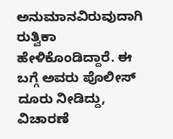ಅನುಮಾನವಿರುವುದಾಗಿ ರುತ್ವಿಕಾ ಹೇಳಿಕೊಂಡಿದ್ದಾರೆ. ಈ ಬಗ್ಗೆ ಅವರು ಪೊಲೀಸ್ ದೂರು ನೀಡಿದ್ದು, ವಿಚಾರಣೆ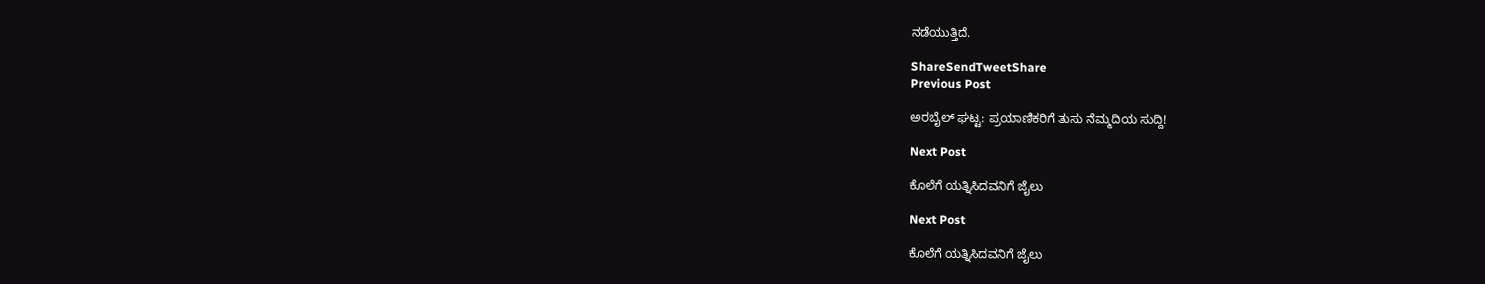ನಡೆಯುತ್ತಿದೆ.

ShareSendTweetShare
Previous Post

ಅರಬೈಲ್ ಘಟ್ಟ: ಪ್ರಯಾಣಿಕರಿಗೆ ತುಸು ನೆಮ್ಮದಿಯ ಸುದ್ದಿ!

Next Post

ಕೊಲೆಗೆ ಯತ್ನಿಸಿದವನಿಗೆ ಜೈಲು

Next Post

ಕೊಲೆಗೆ ಯತ್ನಿಸಿದವನಿಗೆ ಜೈಲು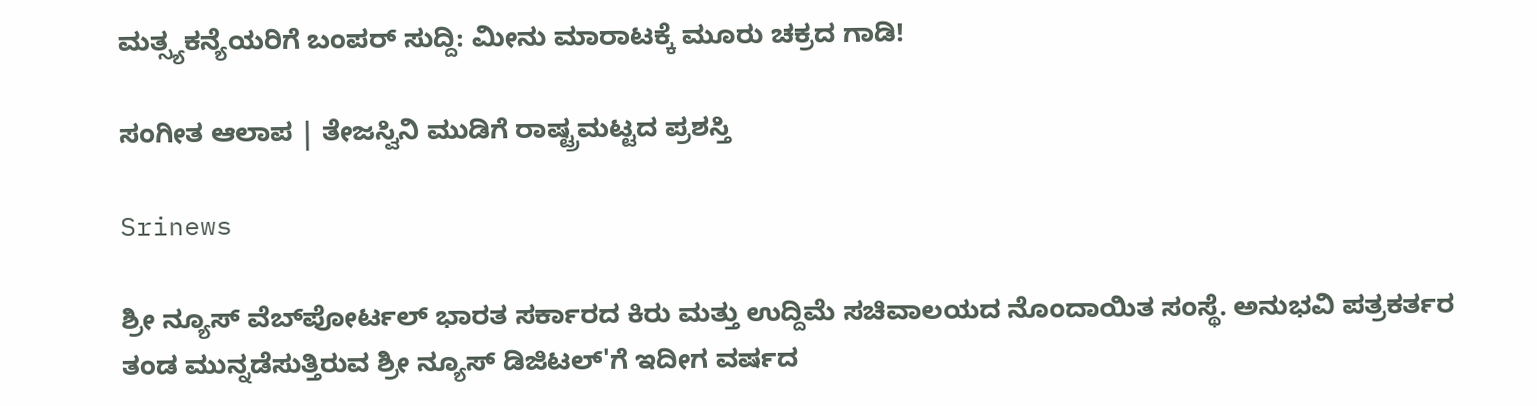ಮತ್ಸ್ಯಕನ್ಯೆಯರಿಗೆ ಬಂಪರ್ ಸುದ್ದಿ: ಮೀನು ಮಾರಾಟಕ್ಕೆ ಮೂರು ಚಕ್ರದ ಗಾಡಿ!

ಸಂಗೀತ ಆಲಾಪ | ತೇಜಸ್ವಿನಿ ಮುಡಿಗೆ ರಾಷ್ಟ್ರಮಟ್ಟದ ಪ್ರಶಸ್ತಿ

Srinews

ಶ್ರೀ ನ್ಯೂಸ್ ವೆಬ್‌ಪೋರ್ಟಲ್ ಭಾರತ ಸರ್ಕಾರದ ಕಿರು ಮತ್ತು ಉದ್ದಿಮೆ ಸಚಿವಾಲಯದ ನೊಂದಾಯಿತ ಸಂಸ್ಥೆ. ಅನುಭವಿ ಪತ್ರಕರ್ತರ ತಂಡ ಮುನ್ನಡೆಸುತ್ತಿರುವ ಶ್ರೀ ನ್ಯೂಸ್ ಡಿಜಿಟಲ್'ಗೆ ಇದೀಗ ವರ್ಷದ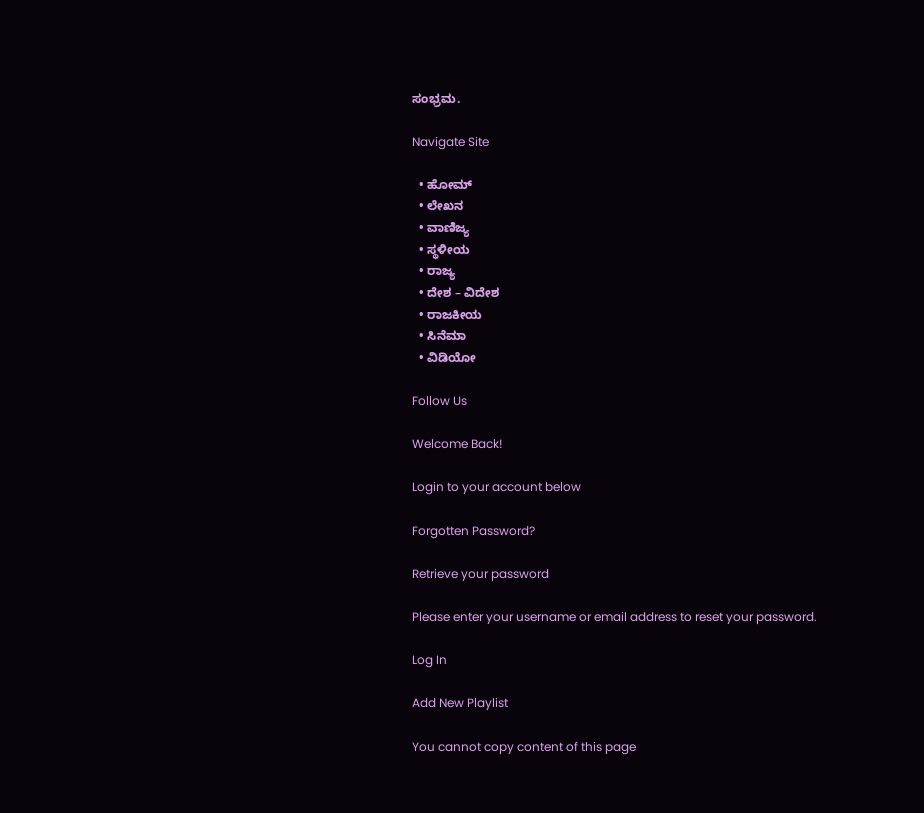ಸಂಭ್ರಮ.

Navigate Site

  • ಹೋಮ್
  • ಲೇಖನ
  • ವಾಣಿಜ್ಯ
  • ಸ್ಥಳೀಯ
  • ರಾಜ್ಯ
  • ದೇಶ – ವಿದೇಶ
  • ರಾಜಕೀಯ
  • ಸಿನೆಮಾ
  • ವಿಡಿಯೋ

Follow Us

Welcome Back!

Login to your account below

Forgotten Password?

Retrieve your password

Please enter your username or email address to reset your password.

Log In

Add New Playlist

You cannot copy content of this page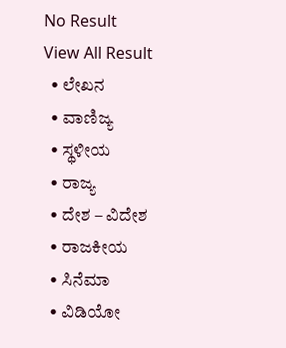No Result
View All Result
  • ಲೇಖನ
  • ವಾಣಿಜ್ಯ
  • ಸ್ಥಳೀಯ
  • ರಾಜ್ಯ
  • ದೇಶ – ವಿದೇಶ
  • ರಾಜಕೀಯ
  • ಸಿನೆಮಾ
  • ವಿಡಿಯೋ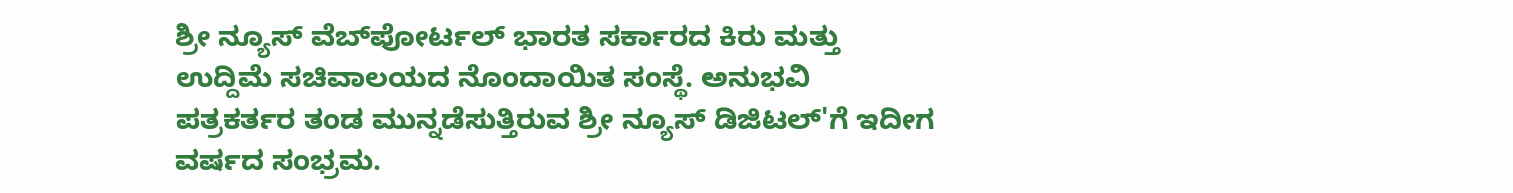ಶ್ರೀ ನ್ಯೂಸ್ ವೆಬ್‌ಪೋರ್ಟಲ್ ಭಾರತ ಸರ್ಕಾರದ ಕಿರು ಮತ್ತು ಉದ್ದಿಮೆ ಸಚಿವಾಲಯದ ನೊಂದಾಯಿತ ಸಂಸ್ಥೆ. ಅನುಭವಿ ಪತ್ರಕರ್ತರ ತಂಡ ಮುನ್ನಡೆಸುತ್ತಿರುವ ಶ್ರೀ ನ್ಯೂಸ್ ಡಿಜಿಟಲ್'ಗೆ ಇದೀಗ ವರ್ಷದ ಸಂಭ್ರಮ.